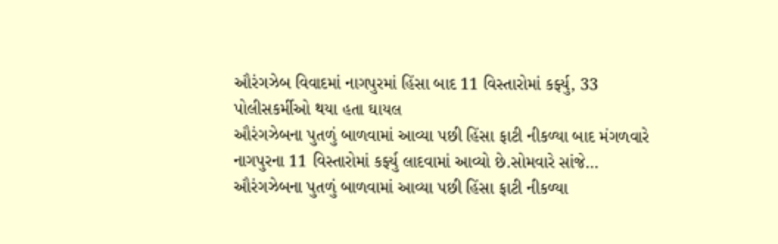ઔરંગઝેબ વિવાદમાં નાગપુરમાં હિંસા બાદ 11 વિસ્તારોમાં કર્ફ્યુ, 33 પોલીસકર્મીઓ થયા હતા ઘાયલ
ઔરંગઝેબના પુતળું બાળવામાં આવ્યા પછી હિંસા ફાટી નીકળ્યા બાદ મંગળવારે નાગપુરના 11 વિસ્તારોમાં કર્ફ્યુ લાદવામાં આવ્યો છે.સોમવારે સાંજે…
ઔરંગઝેબના પુતળું બાળવામાં આવ્યા પછી હિંસા ફાટી નીકળ્યા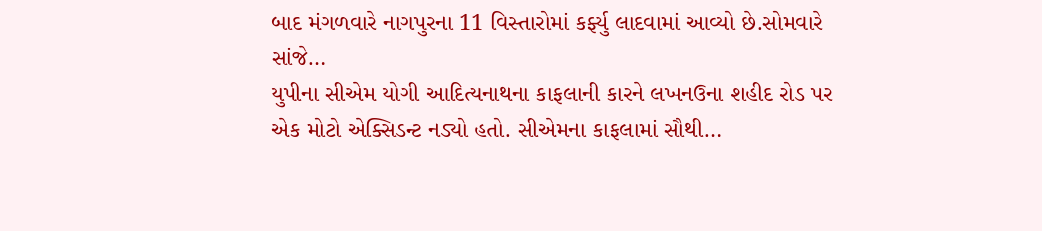બાદ મંગળવારે નાગપુરના 11 વિસ્તારોમાં કર્ફ્યુ લાદવામાં આવ્યો છે.સોમવારે સાંજે…
યુપીના સીએમ યોગી આદિત્યનાથના કાફલાની કારને લખનઉના શહીદ રોડ પર એક મોટો એક્સિડન્ટ નડ્યો હતો. સીએમના કાફલામાં સૌથી…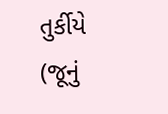તુર્કીયે (જૂનું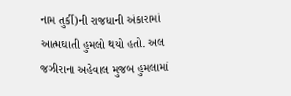નામ તુર્કી)ની રાજધાની અંકારામાં આત્મઘાતી હુમલો થયો હતો. અલ જઝીરાના અહેવાલ મુજબ હુમલામાં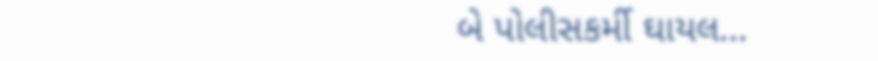બે પોલીસકર્મી ઘાયલ…